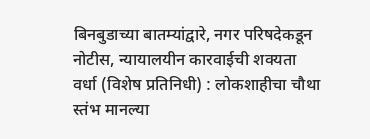बिनबुडाच्या बातम्यांद्वारे, नगर परिषदेकडून नोटीस, न्यायालयीन कारवाईची शक्यता
वर्धा (विशेष प्रतिनिधी) : लोकशाहीचा चौथा स्तंभ मानल्या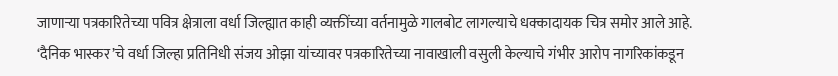जाणाऱ्या पत्रकारितेच्या पवित्र क्षेत्राला वर्धा जिल्ह्यात काही व्यक्तींच्या वर्तनामुळे गालबोट लागल्याचे धक्कादायक चित्र समोर आले आहे. ‘दैनिक भास्कर’चे वर्धा जिल्हा प्रतिनिधी संजय ओझा यांच्यावर पत्रकारितेच्या नावाखाली वसुली केल्याचे गंभीर आरोप नागरिकांकडून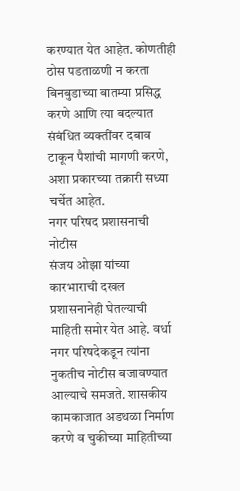करण्यात येत आहेत. कोणतीही ठोस पडताळणी न करता बिनबुडाच्या बातम्या प्रसिद्ध करणे आणि त्या बदल्यात संबंधित व्यक्तींवर दबाव टाकून पैशांची मागणी करणे, अशा प्रकारच्या तक्रारी सध्या चर्चेत आहेत.
नगर परिषद प्रशासनाची नोटीस
संजय ओझा यांच्या कारभाराची दखल प्रशासनानेही घेतल्याची माहिती समोर येत आहे. वर्धा नगर परिषदेकडून त्यांना नुकतीच नोटीस बजावण्यात आल्याचे समजते. शासकीय कामकाजात अडथळा निर्माण करणे व चुकीच्या माहितीच्या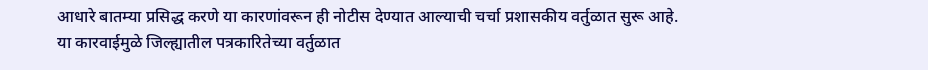आधारे बातम्या प्रसिद्ध करणे या कारणांवरून ही नोटीस देण्यात आल्याची चर्चा प्रशासकीय वर्तुळात सुरू आहे. या कारवाईमुळे जिल्ह्यातील पत्रकारितेच्या वर्तुळात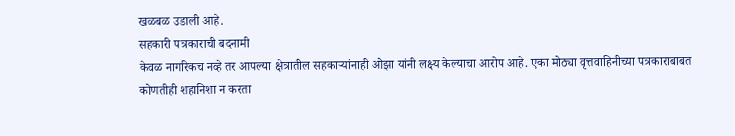खळबळ उडाली आहे.
सहकारी पत्रकाराची बदनामी
केवळ नागरिकच नव्हे तर आपल्या क्षेत्रातील सहकाऱ्यांनाही ओझा यांनी लक्ष्य केल्याचा आरोप आहे. एका मोठ्या वृत्तवाहिनीच्या पत्रकाराबाबत कोणतीही शहानिशा न करता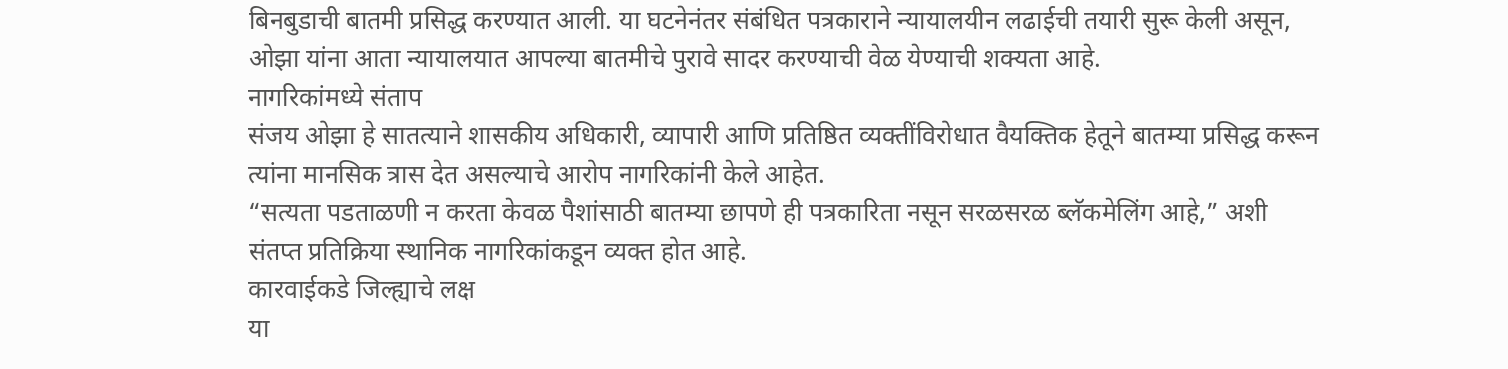बिनबुडाची बातमी प्रसिद्ध करण्यात आली. या घटनेनंतर संबंधित पत्रकाराने न्यायालयीन लढाईची तयारी सुरू केली असून, ओझा यांना आता न्यायालयात आपल्या बातमीचे पुरावे सादर करण्याची वेळ येण्याची शक्यता आहे.
नागरिकांमध्ये संताप
संजय ओझा हे सातत्याने शासकीय अधिकारी, व्यापारी आणि प्रतिष्ठित व्यक्तींविरोधात वैयक्तिक हेतूने बातम्या प्रसिद्ध करून त्यांना मानसिक त्रास देत असल्याचे आरोप नागरिकांनी केले आहेत.
“सत्यता पडताळणी न करता केवळ पैशांसाठी बातम्या छापणे ही पत्रकारिता नसून सरळसरळ ब्लॅकमेलिंग आहे,” अशी संतप्त प्रतिक्रिया स्थानिक नागरिकांकडून व्यक्त होत आहे.
कारवाईकडे जिल्ह्याचे लक्ष
या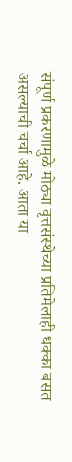संपूर्ण प्रकरणामुळे मोठ्या वृत्तसंस्थेच्या प्रतिमेलाही धक्का बसत असल्याची चर्चा आहे. आता या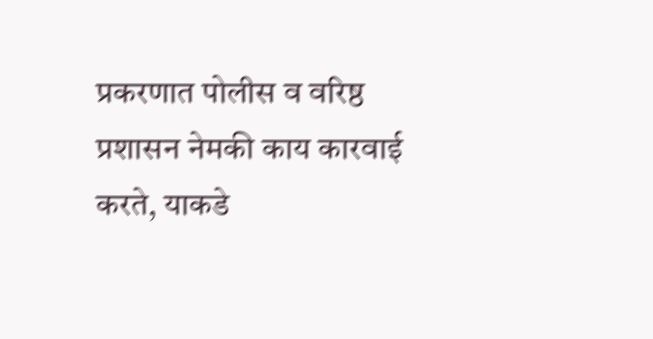प्रकरणात पोलीस व वरिष्ठ प्रशासन नेमकी काय कारवाई करते, याकडे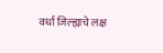वर्धा जिल्ह्याचे लक्ष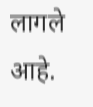लागले आहे.